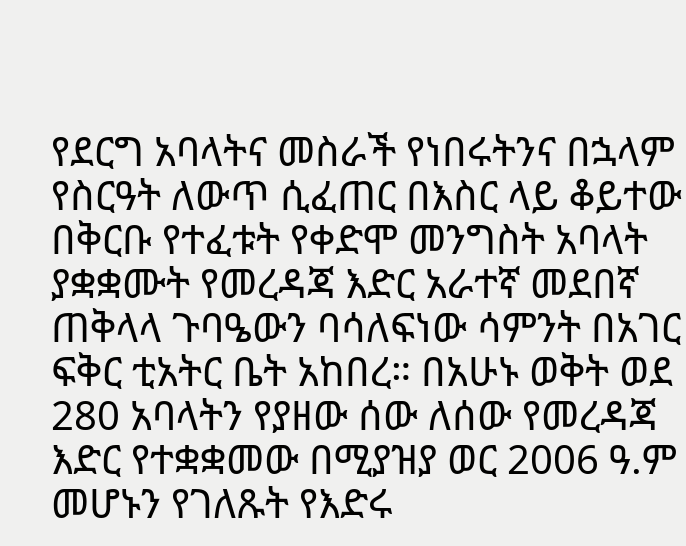የደርግ አባላትና መስራች የነበሩትንና በኋላም የስርዓት ለውጥ ሲፈጠር በእስር ላይ ቆይተው በቅርቡ የተፈቱት የቀድሞ መንግስት አባላት ያቋቋሙት የመረዳጃ እድር አራተኛ መደበኛ ጠቅላላ ጉባዔውን ባሳለፍነው ሳምንት በአገር ፍቅር ቲአትር ቤት አከበረ። በአሁኑ ወቅት ወደ 280 አባላትን የያዘው ሰው ለሰው የመረዳጃ እድር የተቋቋመው በሚያዝያ ወር 2006 ዓ.ም መሆኑን የገለጹት የእድሩ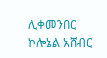ሊቀመንበር ኮሎኔል አሸብር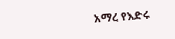አማረ የእድሩ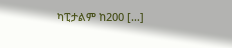ካፒታልም ከ200 […]